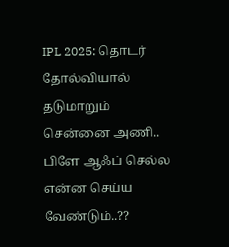IPL 2025: தொடர் தோல்வியால் தடுமாறும் சென்னை அணி.. பிளே ஆஃப் செல்ல என்ன செய்ய வேண்டும்..??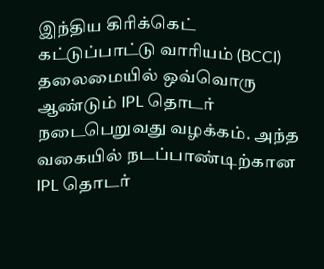இந்திய கிரிக்கெட் கட்டுப்பாட்டு வாரியம் (BCCI) தலைமையில் ஒவ்வொரு ஆண்டும் IPL தொடர் நடைபெறுவது வழக்கம். அந்த வகையில் நடப்பாண்டிற்கான IPL தொடர்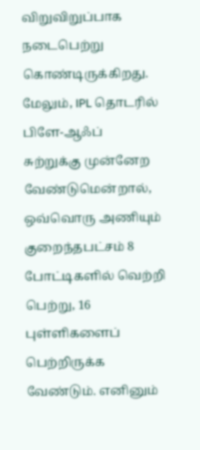விறுவிறுப்பாக நடைபெற்று கொண்டிருக்கிறது. மேலும், IPL தொடரில் பிளே-ஆஃப் சுற்றுக்கு முன்னேற வேண்டுமென்றால், ஒவ்வொரு அணியும் குறைந்தபட்சம் 8 போட்டிகளில் வெற்றி பெற்று, 16 புள்ளிகளைப் பெற்றிருக்க வேண்டும். எனினும்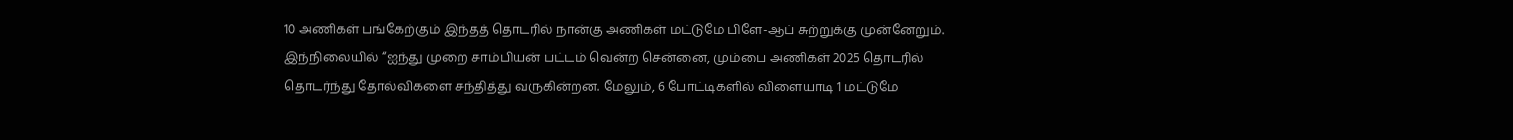10 அணிகள் பங்கேற்கும் இந்தத் தொடரில் நான்கு அணிகள் மட்டுமே பிளே-ஆப் சுற்றுக்கு முன்னேறும்.
இந்நிலையில் “ஐந்து முறை சாம்பியன் பட்டம் வென்ற சென்னை, மும்பை அணிகள் 2025 தொடரில் தொடர்ந்து தோல்விகளை சந்தித்து வருகின்றன. மேலும், 6 போட்டிகளில் விளையாடி 1 மட்டுமே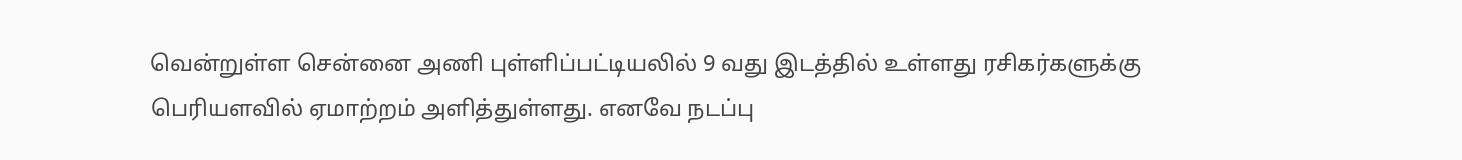வென்றுள்ள சென்னை அணி புள்ளிப்பட்டியலில் 9 வது இடத்தில் உள்ளது ரசிகர்களுக்கு பெரியளவில் ஏமாற்றம் அளித்துள்ளது. எனவே நடப்பு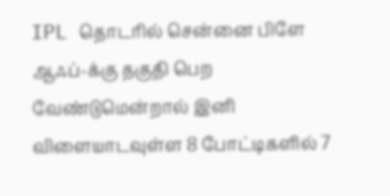IPL தொடரில் சென்னை பிளே ஆஃப்-க்கு தகுதி பெற வேண்டுமென்றால் இனி விளையாடவுள்ள 8 போட்டிகளில் 7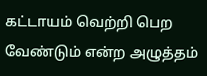கட்டாயம் வெற்றி பெற வேண்டும் என்ற அழுத்தம்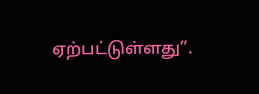ஏற்பட்டுள்ளது”.